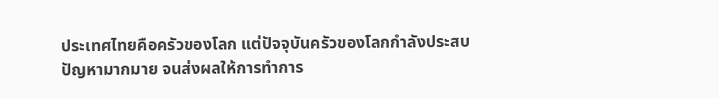ประเทศไทยคือครัวของโลก แต่ปัจจุบันครัวของโลกกำลังประสบปัญหามากมาย จนส่งผลให้การทำการ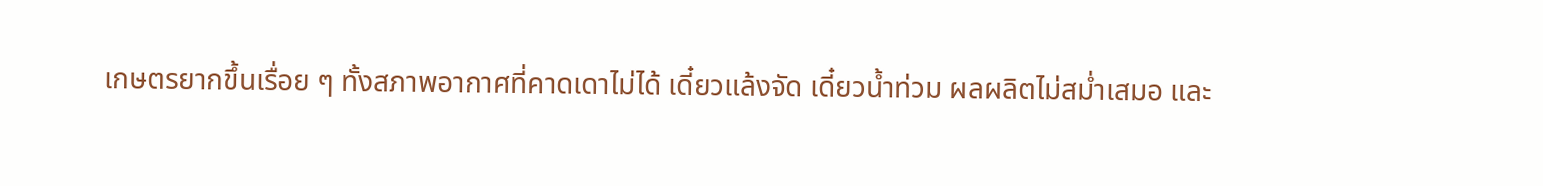เกษตรยากขึ้นเรื่อย ๆ ทั้งสภาพอากาศที่คาดเดาไม่ได้ เดี๋ยวแล้งจัด เดี๋ยวน้ำท่วม ผลผลิตไม่สม่ำเสมอ และ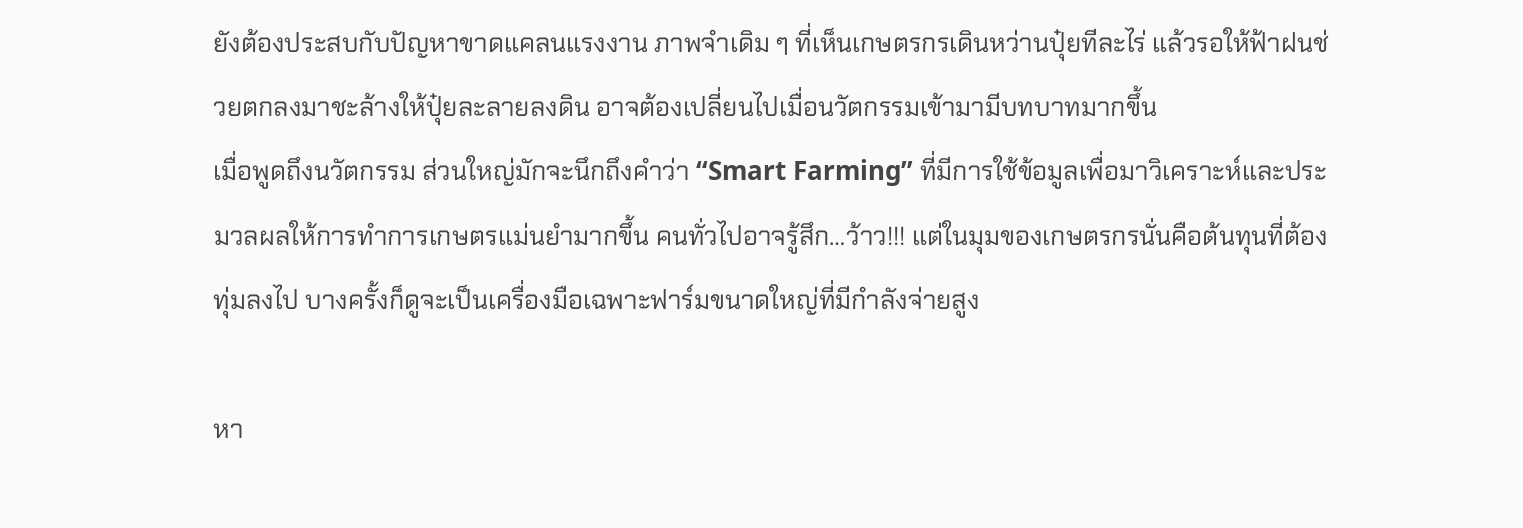ยังต้องประสบกับปัญหาขาดแคลนแรงงาน ภาพจำเดิม ๆ ที่เห็นเกษตรกรเดินหว่านปุ๋ยทีละไร่ แล้วรอให้ฟ้าฝนช่วยตกลงมาชะล้างให้ปุ๋ยละลายลงดิน อาจต้องเปลี่ยนไปเมื่อนวัตกรรมเข้ามามีบทบาทมากขึ้น
เมื่อพูดถึงนวัตกรรม ส่วนใหญ่มักจะนึกถึงคำว่า “Smart Farming” ที่มีการใช้ข้อมูลเพื่อมาวิเคราะห์และประมวลผลให้การทำการเกษตรแม่นยำมากขึ้น คนทั่วไปอาจรู้สึก…ว้าว!!! แต่ในมุมของเกษตรกรนั่นคือต้นทุนที่ต้องทุ่มลงไป บางครั้งก็ดูจะเป็นเครื่องมือเฉพาะฟาร์มขนาดใหญ่ที่มีกำลังจ่ายสูง

หา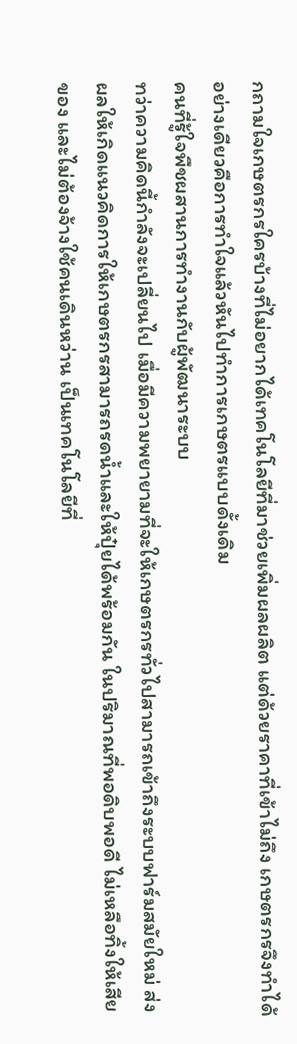กถามใจเกษตรกรใครบ้างที่ไม่อยากได้เทคโนโลยีที่มาช่วยเพิ่มผลผลิต แต่ด้วยราคาที่เข้าไม่ถึง เกษตรกรจึงทำได้อย่างเดียวคือการทำใจแล้วหันไปทำการเกษตรแบบดั้งเดิม
คนที่รู้ใจพืชผสานการทำงานกับผู้พัฒนาระบบ
ทว่าความคิดนี้กำลังจะเปลี่ยนไป เมื่อมีความพยายามที่จะให้เกษตรกรทั่วไปสามารถเข้าถึงระบบฟาร์มสมัยใหม่ ส่งผลให้เกิดแนวคิดการให้เกษตรกรสามารถรดน้ำและให้ปุ๋ยได้พร้อมกัน ในปริมาณที่พอดิบพอดี ไม่เหลือทิ้งให้เสียของ และไม่ต้องจ้างใช้คนเดินหว่าน เป็นเทคโนโลยีที่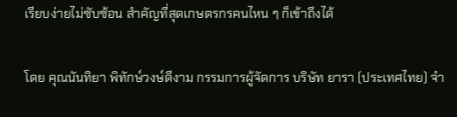เรียบง่ายไม่ซับซ้อน สำคัญที่สุดเกษตรกรคนไหน ๆ ก็เข้าถึงได้

โดย คุณนันทิยา พิทักษ์วงษ์ดีงาม กรรมการผู้จัดการ บริษัท ยารา (ประเทศไทย) จำ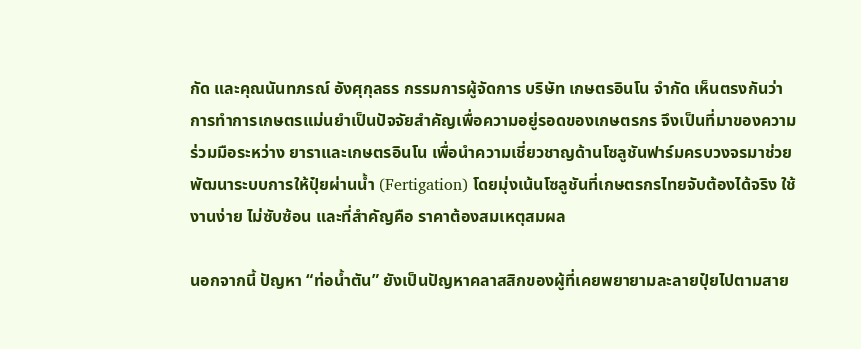กัด และคุณนันทภรณ์ อังศุกุลธร กรรมการผู้จัดการ บริษัท เกษตรอินโน จำกัด เห็นตรงกันว่า การทำการเกษตรแม่นยำเป็นปัจจัยสำคัญเพื่อความอยู่รอดของเกษตรกร จึงเป็นที่มาของความร่วมมือระหว่าง ยาราและเกษตรอินโน เพื่อนำความเชี่ยวชาญด้านโซลูชันฟาร์มครบวงจรมาช่วยพัฒนาระบบการให้ปุ๋ยผ่านน้ำ (Fertigation) โดยมุ่งเน้นโซลูชันที่เกษตรกรไทยจับต้องได้จริง ใช้งานง่าย ไม่ซับซ้อน และที่สำคัญคือ ราคาต้องสมเหตุสมผล

นอกจากนี้ ปัญหา “ท่อน้ำตัน” ยังเป็นปัญหาคลาสสิกของผู้ที่เคยพยายามละลายปุ๋ยไปตามสาย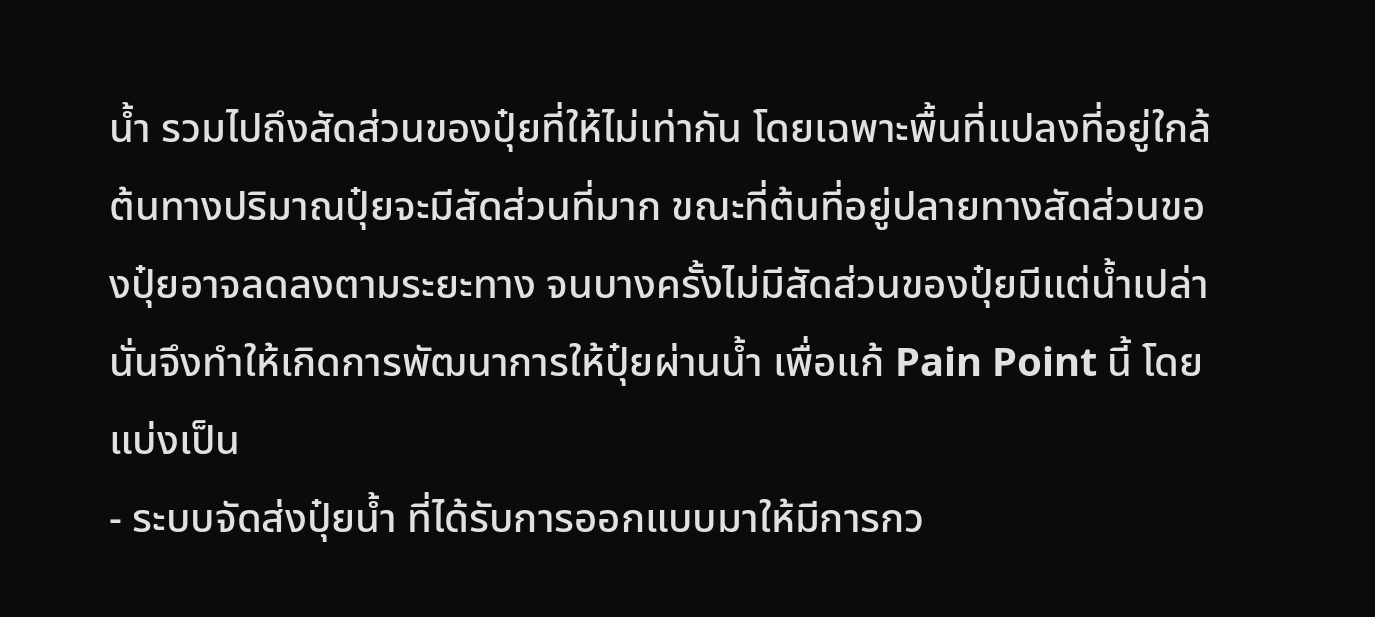น้ำ รวมไปถึงสัดส่วนของปุ๋ยที่ให้ไม่เท่ากัน โดยเฉพาะพื้นที่แปลงที่อยู่ใกล้ต้นทางปริมาณปุ๋ยจะมีสัดส่วนที่มาก ขณะที่ต้นที่อยู่ปลายทางสัดส่วนของปุ๋ยอาจลดลงตามระยะทาง จนบางครั้งไม่มีสัดส่วนของปุ๋ยมีแต่น้ำเปล่า นั่นจึงทำให้เกิดการพัฒนาการให้ปุ๋ยผ่านน้ำ เพื่อแก้ Pain Point นี้ โดยแบ่งเป็น
- ระบบจัดส่งปุ๋ยน้ำ ที่ได้รับการออกแบบมาให้มีการกว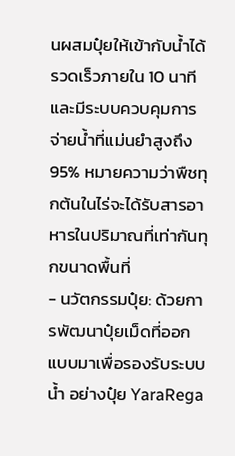นผสมปุ๋ยให้เข้ากับน้ำได้รวดเร็วภายใน 10 นาที และมีระบบควบคุมการจ่ายน้ำที่แม่นยำสูงถึง 95% หมายความว่าพืชทุกต้นในไร่จะได้รับสารอาหารในปริมาณที่เท่ากันทุกขนาดพื้นที่
- นวัตกรรมปุ๋ย: ด้วยการพัฒนาปุ๋ยเม็ดที่ออกแบบมาเพื่อรองรับระบบน้ำ อย่างปุ๋ย YaraRega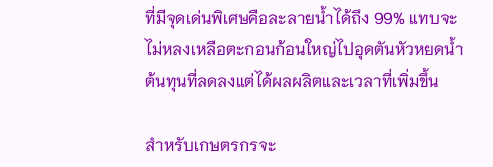ที่มีจุดเด่นพิเศษคือละลายน้ำได้ถึง 99% แทบจะไม่หลงเหลือตะกอนก้อนใหญ่ไปอุดตันหัวหยดน้ำ
ต้นทุนที่ลดลงแต่ได้ผลผลิตและเวลาที่เพิ่มขึ้น

สำหรับเกษตรกรจะ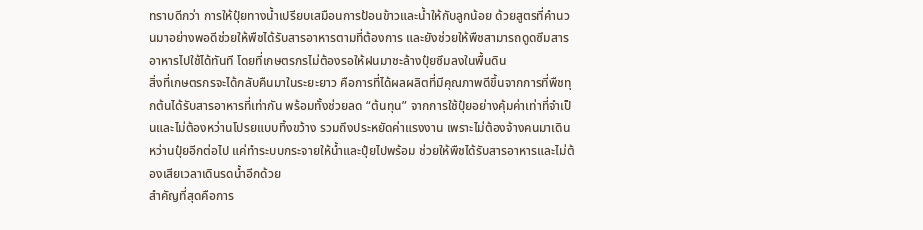ทราบดีกว่า การให้ปุ๋ยทางน้ำเปรียบเสมือนการป้อนข้าวและน้ำให้กับลูกน้อย ด้วยสูตรที่คำนวนมาอย่างพอดีช่วยให้พืชได้รับสารอาหารตามที่ต้องการ และยังช่วยให้พืชสามารถดูดซึมสารอาหารไปใช้ได้ทันที โดยที่เกษตรกรไม่ต้องรอให้ฝนมาชะล้างปุ๋ยซึมลงในพื้นดิน
สิ่งที่เกษตรกรจะได้กลับคืนมาในระยะยาว คือการที่ได้ผลผลิตที่มีคุณภาพดีขึ้นจากการที่พืชทุกต้นได้รับสารอาหารที่เท่ากัน พร้อมทั้งช่วยลด “ต้นทุน” จากการใช้ปุ๋ยอย่างคุ้มค่าเท่าที่จำเป็นและไม่ต้องหว่านโปรยแบบทิ้งขว้าง รวมถึงประหยัดค่าแรงงาน เพราะไม่ต้องจ้างคนมาเดินหว่านปุ๋ยอีกต่อไป แค่ทำระบบกระจายให้น้ำและปุ๋ยไปพร้อม ช่วยให้พืชได้รับสารอาหารและไม่ต้องเสียเวลาเดินรดน้ำอีกด้วย
สำคัญที่สุดคือการ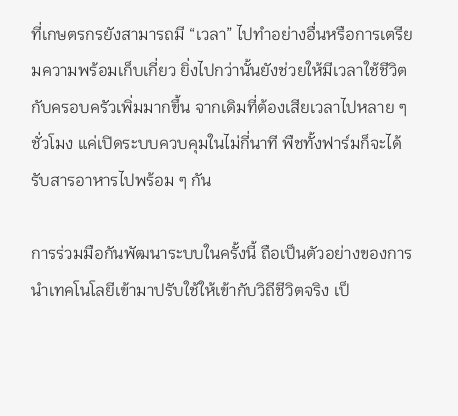ที่เกษตรกรยังสามารถมี “เวลา” ไปทำอย่างอื่นหรือการเตรียมความพร้อมเก็บเกี่ยว ยิ่งไปกว่านั้นยังช่วยให้มีเวลาใช้ชีวิตกับครอบครัวเพิ่มมากขึ้น จากเดิมที่ต้องเสียเวลาไปหลาย ๆ ชั่วโมง แค่เปิดระบบควบคุมในไม่กี่นาที พืชทั้งฟาร์มก็จะได้รับสารอาหารไปพร้อม ๆ กัน

การร่วมมือกันพัฒนาระบบในครั้งนี้ ถือเป็นตัวอย่างของการนำเทคโนโลยีเข้ามาปรับใช้ให้เข้ากับวิถีชีวิตจริง เป็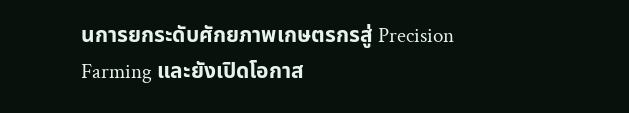นการยกระดับศักยภาพเกษตรกรสู่ Precision Farming และยังเปิดโอกาส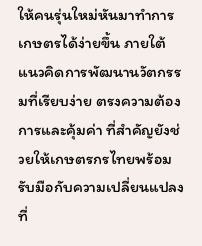ให้คนรุ่นใหม่หันมาทำการเกษตรได้ง่ายขึ้น ภายใต้แนวคิดการพัฒนานวัตกรรมที่เรียบง่าย ตรงความต้องการและคุ้มค่า ที่สำคัญยังช่วยให้เกษตรกรไทยพร้อมรับมือกับความเปลี่ยนแปลงที่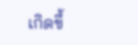เกิดขึ้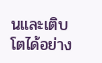นและเติบโตได้อย่าง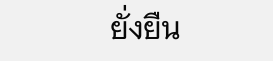ยั่งยืน